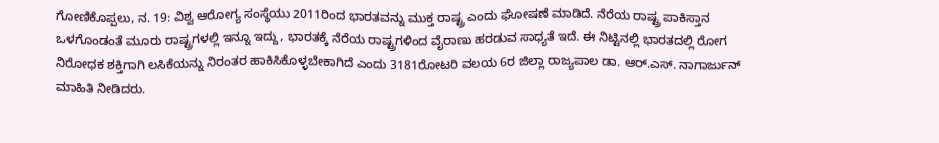ಗೋಣಿಕೊಪ್ಪಲು, ನ. 19: ವಿಶ್ವ ಆರೋಗ್ಯ ಸಂಸ್ಥೆಯು 2011ರಿಂದ ಭಾರತವನ್ನು ಮುಕ್ತ ರಾಷ್ಟ್ರ ಎಂದು ಘೋಷಣೆ ಮಾಡಿದೆ. ನೆರೆಯ ರಾಷ್ಟ್ರ ಪಾಕಿಸ್ತಾನ ಒಳಗೊಂಡಂತೆ ಮೂರು ರಾಷ್ಟ್ರಗಳಲ್ಲಿ ಇನ್ನೂ ಇದ್ದು, ಭಾರತಕ್ಕೆ ನೆರೆಯ ರಾಷ್ಟ್ರಗಳಿಂದ ವೈರಾಣು ಹರಡುವ ಸಾಧ್ಯತೆ ಇದೆ. ಈ ನಿಟ್ಟಿನಲ್ಲಿ ಭಾರತದಲ್ಲಿ ರೋಗ ನಿರೋಧಕ ಶಕ್ತಿಗಾಗಿ ಲಸಿಕೆಯನ್ನು ನಿರಂತರ ಹಾಕಿಸಿಕೊಳ್ಳಬೇಕಾಗಿದೆ ಎಂದು 3181ರೋಟರಿ ವಲಯ 6ರ ಜಿಲ್ಲಾ ರಾಜ್ಯಪಾಲ ಡಾ. ಆರ್.ಎಸ್. ನಾಗಾರ್ಜುನ್ ಮಾಹಿತಿ ನೀಡಿದರು.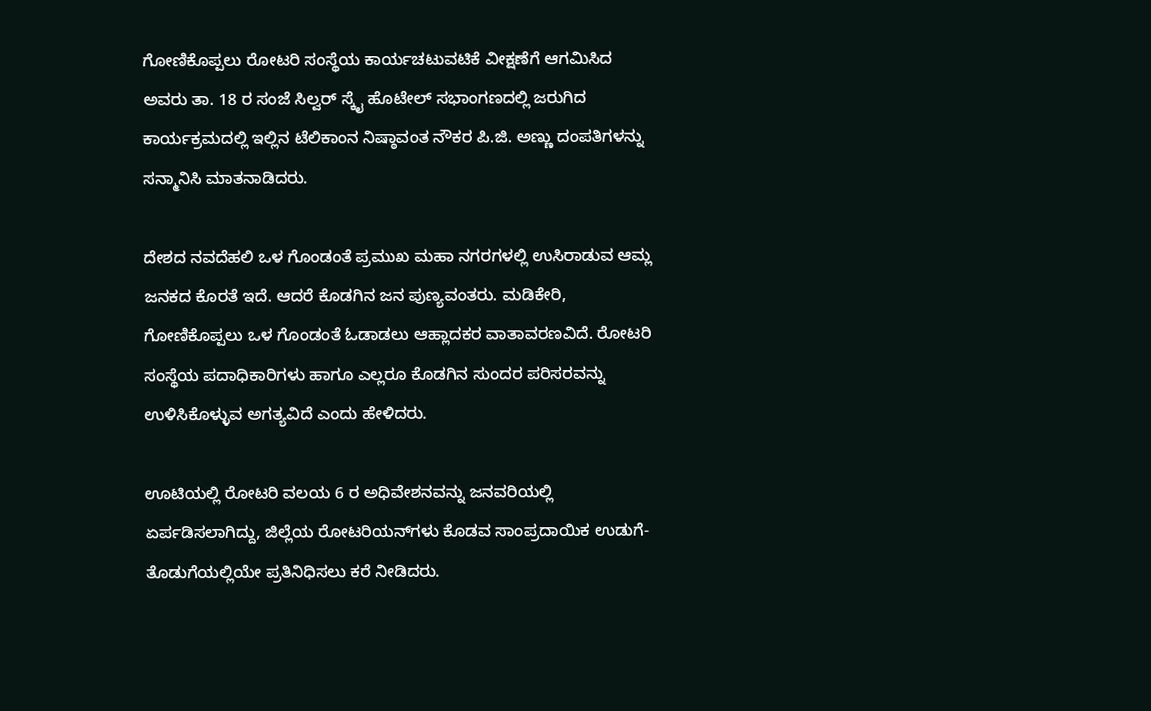ಗೋಣಿಕೊಪ್ಪಲು ರೋಟರಿ ಸಂಸ್ಥೆಯ ಕಾರ್ಯಚಟುವಟಿಕೆ ವೀಕ್ಷಣೆಗೆ ಆಗಮಿಸಿದ ಅವರು ತಾ. 18 ರ ಸಂಜೆ ಸಿಲ್ವರ್ ಸ್ಕೈ ಹೊಟೇಲ್ ಸಭಾಂಗಣದಲ್ಲಿ ಜರುಗಿದ ಕಾರ್ಯಕ್ರಮದಲ್ಲಿ ಇಲ್ಲಿನ ಟೆಲಿಕಾಂನ ನಿಷ್ಠಾವಂತ ನೌಕರ ಪಿ.ಜಿ. ಅಣ್ಣು ದಂಪತಿಗಳನ್ನು ಸನ್ಮಾನಿಸಿ ಮಾತನಾಡಿದರು.

ದೇಶದ ನವದೆಹಲಿ ಒಳ ಗೊಂಡಂತೆ ಪ್ರಮುಖ ಮಹಾ ನಗರಗಳಲ್ಲಿ ಉಸಿರಾಡುವ ಆಮ್ಲ ಜನಕದ ಕೊರತೆ ಇದೆ. ಆದರೆ ಕೊಡಗಿನ ಜನ ಪುಣ್ಯವಂತರು. ಮಡಿಕೇರಿ, ಗೋಣಿಕೊಪ್ಪಲು ಒಳ ಗೊಂಡಂತೆ ಓಡಾಡಲು ಆಹ್ಲಾದಕರ ವಾತಾವರಣವಿದೆ. ರೋಟರಿ ಸಂಸ್ಥೆಯ ಪದಾಧಿಕಾರಿಗಳು ಹಾಗೂ ಎಲ್ಲರೂ ಕೊಡಗಿನ ಸುಂದರ ಪರಿಸರವನ್ನು ಉಳಿಸಿಕೊಳ್ಳುವ ಅಗತ್ಯವಿದೆ ಎಂದು ಹೇಳಿದರು.

ಊಟಿಯಲ್ಲಿ ರೋಟರಿ ವಲಯ 6 ರ ಅಧಿವೇಶನವನ್ನು ಜನವರಿಯಲ್ಲಿ ಏರ್ಪಡಿಸಲಾಗಿದ್ದು, ಜಿಲ್ಲೆಯ ರೋಟರಿಯನ್‍ಗಳು ಕೊಡವ ಸಾಂಪ್ರದಾಯಿಕ ಉಡುಗೆ-ತೊಡುಗೆಯಲ್ಲಿಯೇ ಪ್ರತಿನಿಧಿಸಲು ಕರೆ ನೀಡಿದರು.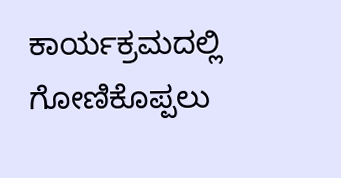ಕಾರ್ಯಕ್ರಮದಲ್ಲಿ ಗೋಣಿಕೊಪ್ಪಲು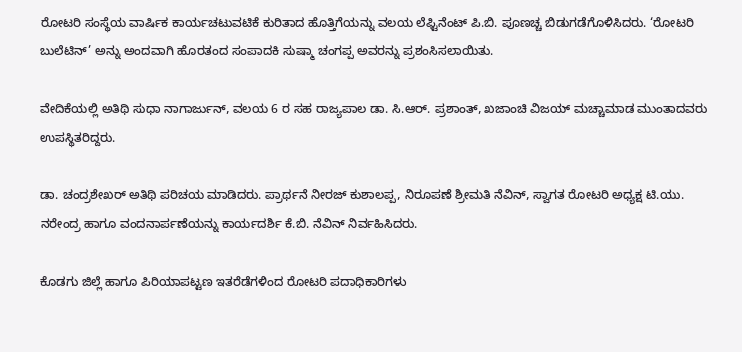ರೋಟರಿ ಸಂಸ್ಥೆಯ ವಾರ್ಷಿಕ ಕಾರ್ಯಚಟುವಟಿಕೆ ಕುರಿತಾದ ಹೊತ್ತಿಗೆಯನ್ನು ವಲಯ ಲೆಫ್ಟಿನೆಂಟ್ ಪಿ.ಬಿ. ಪೂಣಚ್ಚ ಬಿಡುಗಡೆಗೊಳಿಸಿದರು. ‘ರೋಟರಿ ಬುಲೆಟಿನ್’ ಅನ್ನು ಅಂದವಾಗಿ ಹೊರತಂದ ಸಂಪಾದಕಿ ಸುಷ್ಮಾ ಚಂಗಪ್ಪ ಅವರನ್ನು ಪ್ರಶಂಸಿಸಲಾಯಿತು.

ವೇದಿಕೆಯಲ್ಲಿ ಅತಿಥಿ ಸುಧಾ ನಾಗಾರ್ಜುನ್, ವಲಯ 6 ರ ಸಹ ರಾಜ್ಯಪಾಲ ಡಾ. ಸಿ.ಆರ್. ಪ್ರಶಾಂತ್, ಖಜಾಂಚಿ ವಿಜಯ್ ಮಚ್ಚಾಮಾಡ ಮುಂತಾದವರು ಉಪಸ್ಥಿತರಿದ್ದರು.

ಡಾ. ಚಂದ್ರಶೇಖರ್ ಅತಿಥಿ ಪರಿಚಯ ಮಾಡಿದರು. ಪ್ರಾರ್ಥನೆ ನೀರಜ್ ಕುಶಾಲಪ್ಪ, ನಿರೂಪಣೆ ಶ್ರೀಮತಿ ನೆವಿನ್, ಸ್ವಾಗತ ರೋಟರಿ ಅಧ್ಯಕ್ಷ ಟಿ.ಯು. ನರೇಂದ್ರ ಹಾಗೂ ವಂದನಾರ್ಪಣೆಯನ್ನು ಕಾರ್ಯದರ್ಶಿ ಕೆ.ಬಿ. ನೆವಿನ್ ನಿರ್ವಹಿಸಿದರು.

ಕೊಡಗು ಜಿಲ್ಲೆ ಹಾಗೂ ಪಿರಿಯಾಪಟ್ಟಣ ಇತರೆಡೆಗಳಿಂದ ರೋಟರಿ ಪದಾಧಿಕಾರಿಗಳು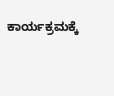ಕಾರ್ಯಕ್ರಮಕ್ಕೆ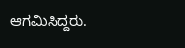ಆಗಮಿಸಿದ್ದರು.